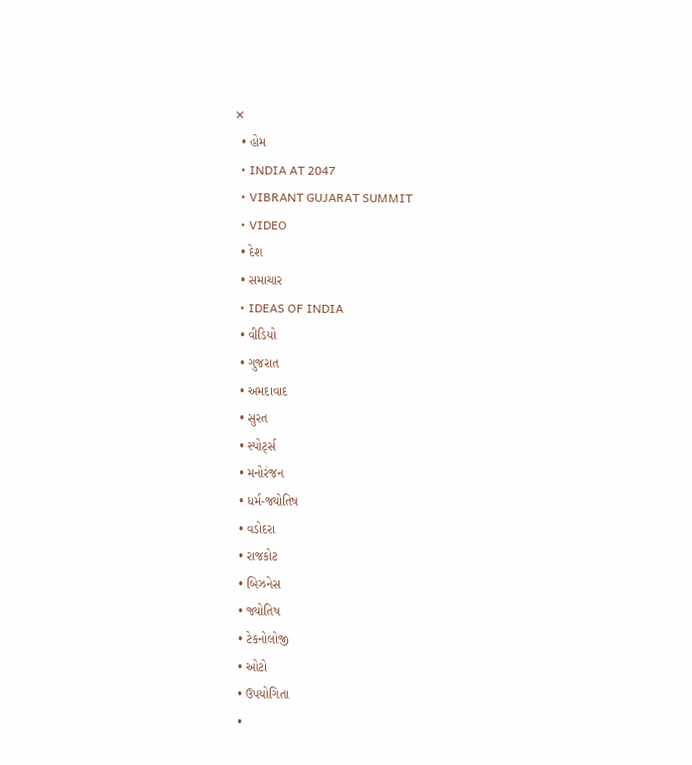✕
  • હોમ
  • INDIA AT 2047
  • VIBRANT GUJARAT SUMMIT
  • VIDEO
  • દેશ
  • સમાચાર
  • IDEAS OF INDIA
  • વીડિયો
  • ગુજરાત
  • અમદાવાદ
  • સુરત
  • સ્પોર્ટ્સ
  • મનોરંજન
  • ધર્મ-જ્યોતિષ
  • વડોદરા
  • રાજકોટ
  • બિઝનેસ
  • જ્યોતિષ
  • ટેકનોલોજી
  • ઓટો
  • ઉપયોગિતા
  •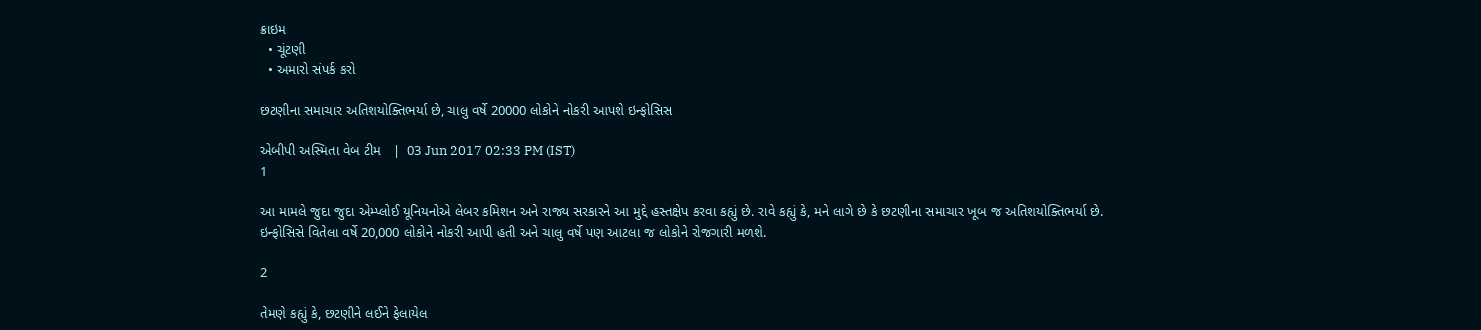ક્રાઇમ
  • ચૂંટણી
  • અમારો સંપર્ક કરો

છટણીના સમાચાર અતિશયોક્તિભર્યા છે, ચાલુ વર્ષે 20000 લોકોને નોકરી આપશે ઇન્ફોસિસ

એબીપી અસ્મિતા વેબ ટીમ   |  03 Jun 2017 02:33 PM (IST)
1

આ મામલે જુદા જુદા એમ્પ્લોઈ યૂનિયનોએ લેબર કમિશન અને રાજ્ય સરકારને આ મુદ્દે હસ્તક્ષેપ કરવા કહ્યું છે. રાવે કહ્યું કે, મને લાગે છે કે છટણીના સમાચાર ખૂબ જ અતિશયોક્તિભર્યા છે. ઇન્ફોસિસે વિતેલા વર્ષે 20,000 લોકોને નોકરી આપી હતી અને ચાલુ વર્ષે પણ આટલા જ લોકોને રોજગારી મળશે.

2

તેમણે કહ્યું કે, છટણીને લઈને ફેલાયેલ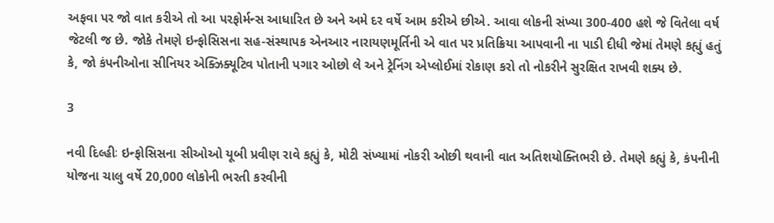અફવા પર જો વાત કરીએ તો આ પરફોર્મન્સ આધારિત છે અને અમે દર વર્ષે આમ કરીએ છીએ. આવા લોકની સંખ્યા 300-400 હશે જે વિતેલા વર્ષ જેટલી જ છે. જોકે તેમણે ઇન્ફોસિસના સહ-સંસ્થાપક એનઆર નારાયણમૂર્તિની એ વાત પર પ્રતિક્રિયા આપવાની ના પાડી દીધી જેમાં તેમણે કહ્યું હતું કે, જો કંપનીઓના સીનિયર એક્ઝિક્યૂટિવ પોતાની પગાર ઓછો લે અને ટ્રેનિંગ એપ્લોઈમાં રોકાણ કરો તો નોકરીને સુરક્ષિત રાખવી શક્ય છે.

3

નવી દિલ્હીઃ ઇન્ફોસિસના સીઓઓ યૂબી પ્રવીણ રાવે કહ્યું કે, મોટી સંખ્યામાં નોકરી ઓછી થવાની વાત અતિશયોક્તિભરી છે. તેમણે કહ્યું કે, કંપનીની યોજના ચાલુ વર્ષે 20,000 લોકોની ભરતી કરવીની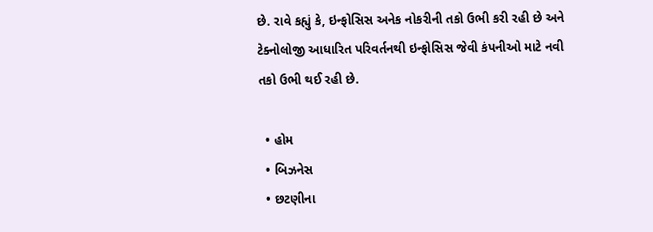છે. રાવે કહ્યું કે, ઇન્ફોસિસ અનેક નોકરીની તકો ઉભી કરી રહી છે અને ટેક્નોલોજી આધારિત પરિવર્તનથી ઇન્ફોસિસ જેવી કંપનીઓ માટે નવી તકો ઉભી થઈ રહી છે.

  • હોમ
  • બિઝનેસ
  • છટણીના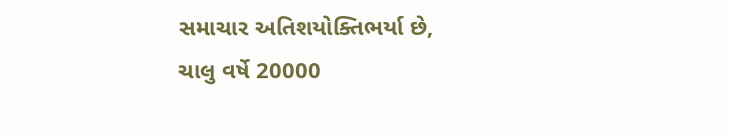સમાચાર અતિશયોક્તિભર્યા છે, ચાલુ વર્ષે 20000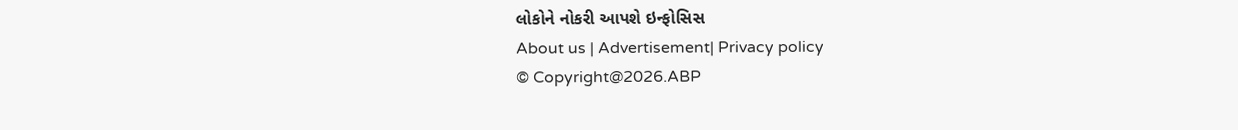લોકોને નોકરી આપશે ઇન્ફોસિસ
About us | Advertisement| Privacy policy
© Copyright@2026.ABP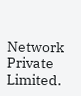Network Private Limited.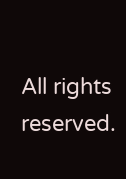All rights reserved.